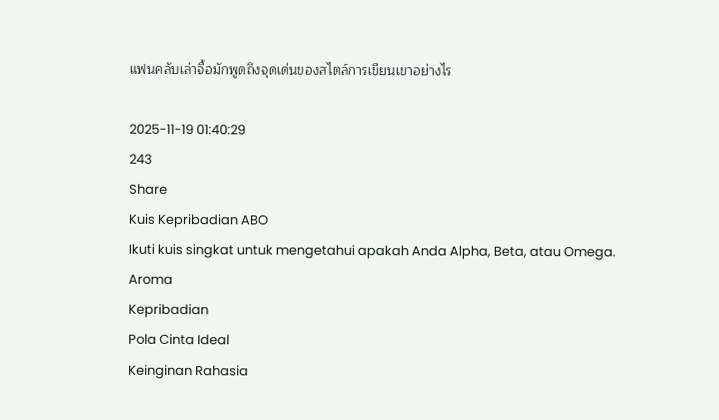แฟนคลับเล่าจื้อมักพูดถึงจุดเด่นของสไตล์การเขียนเขาอย่างไร

2025-11-19 01:40:29
243
Share
Kuis Kepribadian ABO
Ikuti kuis singkat untuk mengetahui apakah Anda Alpha, Beta, atau Omega.
Aroma
Kepribadian
Pola Cinta Ideal
Keinginan Rahasia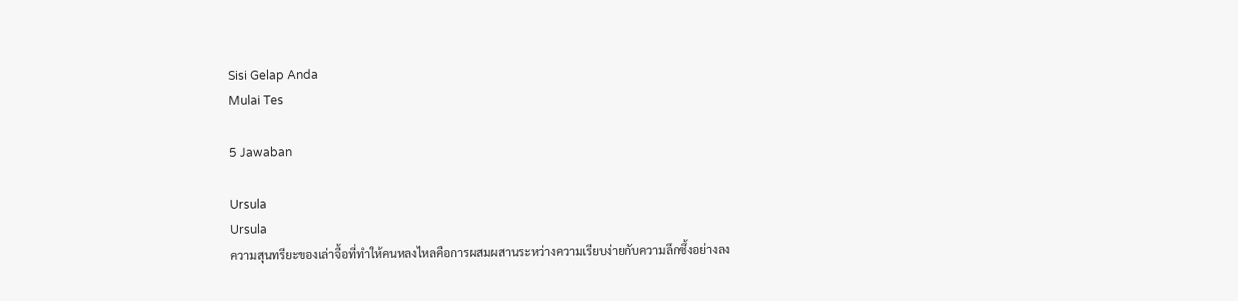Sisi Gelap Anda
Mulai Tes

5 Jawaban

Ursula
Ursula
ความสุนทรียะของเล่าจื้อที่ทำให้คนหลงไหลคือการผสมผสานระหว่างความเรียบง่ายกับความลึกซึ้งอย่างลง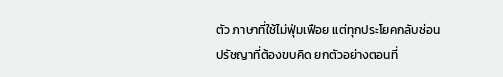ตัว ภาษาที่ใช้ไม่ฟุ่มเฟือย แต่ทุกประโยคกลับซ่อนปรัชญาที่ต้องขบคิด ยกตัวอย่างตอนที่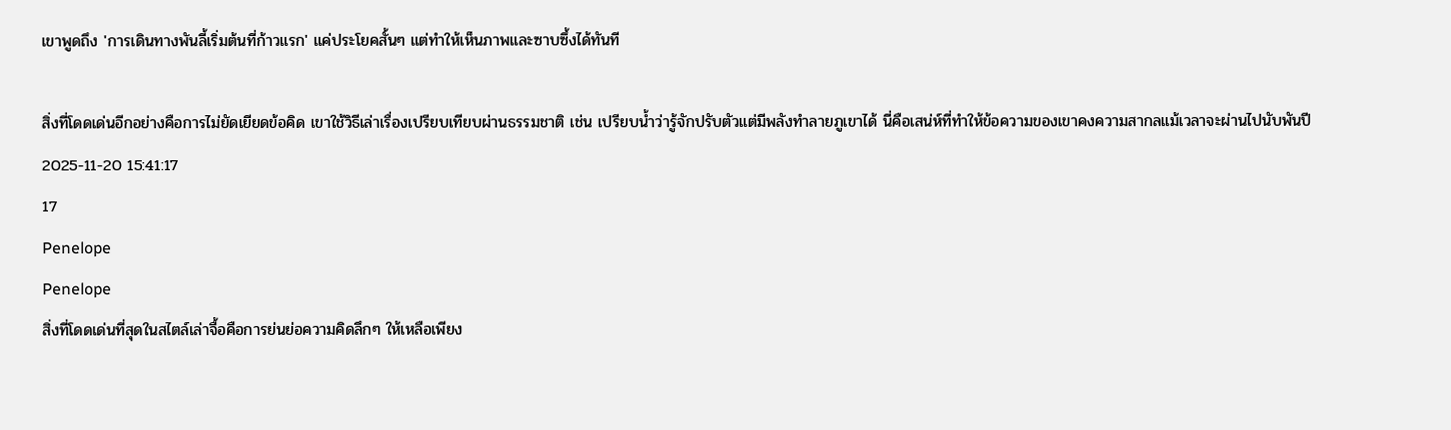เขาพูดถึง 'การเดินทางพันลี้เริ่มต้นที่ก้าวแรก' แค่ประโยคสั้นๆ แต่ทำให้เห็นภาพและซาบซึ้งได้ทันที

สิ่งที่โดดเด่นอีกอย่างคือการไม่ยัดเยียดข้อคิด เขาใช้วิธีเล่าเรื่องเปรียบเทียบผ่านธรรมชาติ เช่น เปรียบน้ำว่ารู้จักปรับตัวแต่มีพลังทำลายภูเขาได้ นี่คือเสน่ห์ที่ทำให้ข้อความของเขาคงความสากลแม้เวลาจะผ่านไปนับพันปี
2025-11-20 15:41:17
17
Penelope
Penelope
สิ่งที่โดดเด่นที่สุดในสไตล์เล่าจื้อคือการย่นย่อความคิดลึกๆ ให้เหลือเพียง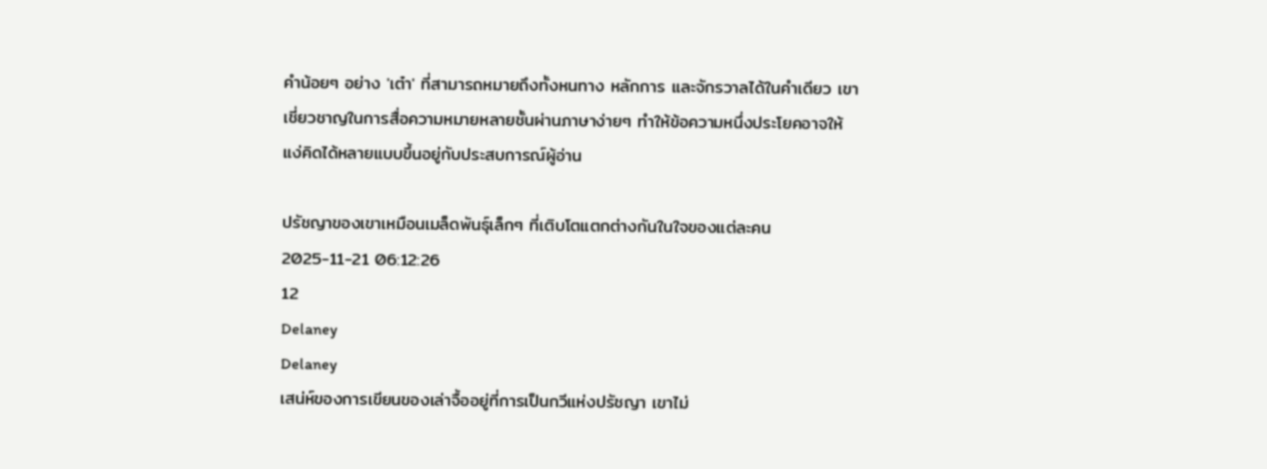คำน้อยๆ อย่าง 'เต๋า' ที่สามารถหมายถึงทั้งหนทาง หลักการ และจักรวาลได้ในคำเดียว เขาเชี่ยวชาญในการสื่อความหมายหลายชั้นผ่านภาษาง่ายๆ ทำให้ข้อความหนึ่งประโยคอาจให้แง่คิดได้หลายแบบขึ้นอยู่กับประสบการณ์ผู้อ่าน

ปรัชญาของเขาเหมือนเมล็ดพันธุ์เล็กๆ ที่เติบโตแตกต่างกันในใจของแต่ละคน
2025-11-21 06:12:26
12
Delaney
Delaney
เสน่ห์ของการเขียนของเล่าจื้ออยู่ที่การเป็นกวีแห่งปรัชญา เขาไม่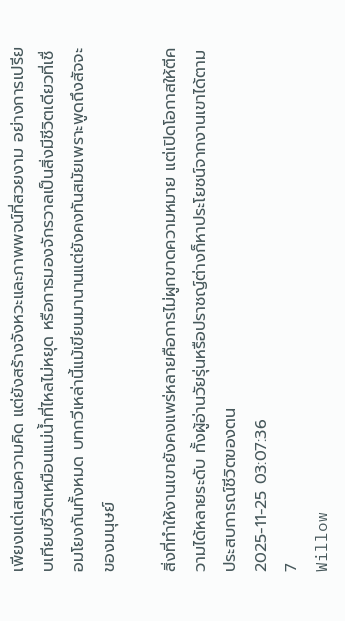เพียงแต่เสนอความคิด แต่ยังสร้างจังหวะและภาพพจน์ที่สวยงาม อย่างการเปรียบเทียบชีวิตเหมือนแม่น้ำที่ไหลไม่หยุด หรือการมองจักรวาลเป็นสิ่งมีชีวิตเดียวที่เชื่อมโยงกันทั้งหมด บทกวีเหล่านี้แม้เขียนมานานแต่ยังคงทันสมัยเพราะพูดถึงสัจจะของมนุษย์

สิ่งที่ทำให้งานเขายังคงแพร่หลายคือการไม่ผูกขาดความหมาย แต่เปิดโอกาสให้ตีความได้หลายระดับ ทั้งผู้อ่านวัยรุ่นหรือปราชญ์ต่างก็หาประโยชน์จากงานเขาได้ตามประสบการณ์ชีวิตของตน
2025-11-25 03:07:36
7
Willow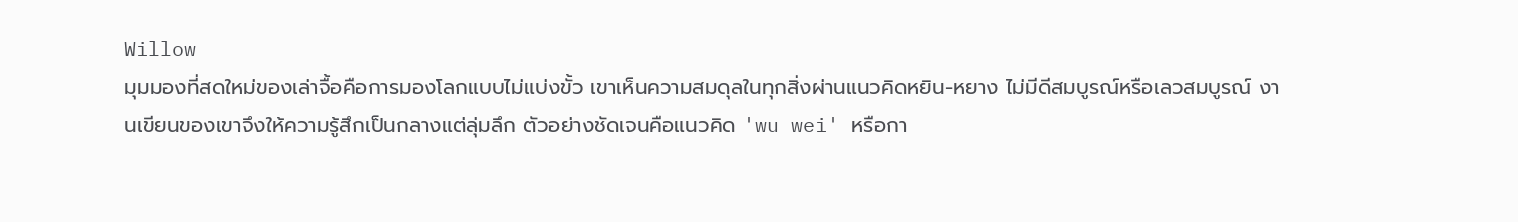Willow
มุมมองที่สดใหม่ของเล่าจื้อคือการมองโลกแบบไม่แบ่งขั้ว เขาเห็นความสมดุลในทุกสิ่งผ่านแนวคิดหยิน-หยาง ไม่มีดีสมบูรณ์หรือเลวสมบูรณ์ งานเขียนของเขาจึงให้ความรู้สึกเป็นกลางแต่ลุ่มลึก ตัวอย่างชัดเจนคือแนวคิด 'wu wei' หรือกา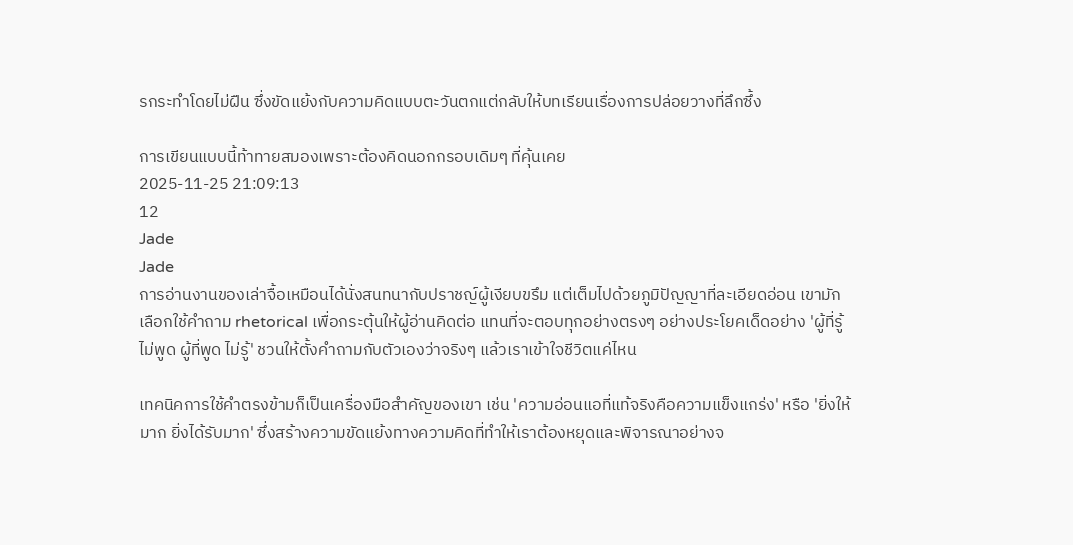รกระทำโดยไม่ฝืน ซึ่งขัดแย้งกับความคิดแบบตะวันตกแต่กลับให้บทเรียนเรื่องการปล่อยวางที่ลึกซึ้ง

การเขียนแบบนี้ท้าทายสมองเพราะต้องคิดนอกกรอบเดิมๆ ที่คุ้นเคย
2025-11-25 21:09:13
12
Jade
Jade
การอ่านงานของเล่าจื้อเหมือนได้นั่งสนทนากับปราชญ์ผู้เงียบขรึม แต่เต็มไปด้วยภูมิปัญญาที่ละเอียดอ่อน เขามักเลือกใช้คำถาม rhetorical เพื่อกระตุ้นให้ผู้อ่านคิดต่อ แทนที่จะตอบทุกอย่างตรงๆ อย่างประโยคเด็ดอย่าง 'ผู้ที่รู้ ไม่พูด ผู้ที่พูด ไม่รู้' ชวนให้ตั้งคำถามกับตัวเองว่าจริงๆ แล้วเราเข้าใจชีวิตแค่ไหน

เทคนิคการใช้คำตรงข้ามก็เป็นเครื่องมือสำคัญของเขา เช่น 'ความอ่อนแอที่แท้จริงคือความแข็งแกร่ง' หรือ 'ยิ่งให้มาก ยิ่งได้รับมาก' ซึ่งสร้างความขัดแย้งทางความคิดที่ทำให้เราต้องหยุดและพิจารณาอย่างจ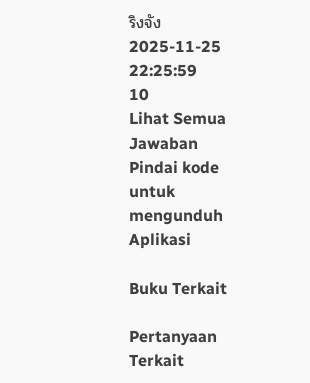ริงจัง
2025-11-25 22:25:59
10
Lihat Semua Jawaban
Pindai kode untuk mengunduh Aplikasi

Buku Terkait

Pertanyaan Terkait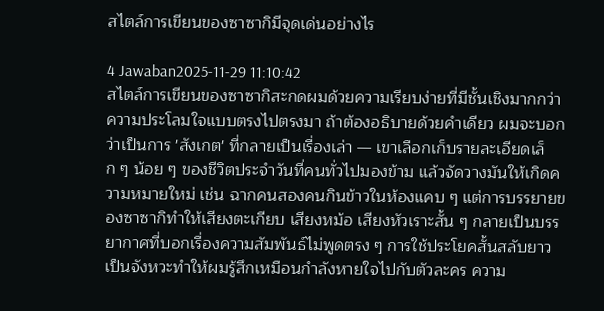สไตล์การเขียนของซาซากิมีจุดเด่นอย่างไร

4 Jawaban2025-11-29 11:10:42
สไตล์การเขียนของซาซากิสะกดผมด้วยความเรียบง่ายที่มีชั้นเชิงมากกว่าความประโลมใจแบบตรงไปตรงมา ถ้าต้องอธิบายด้วยคำเดียว ผมจะบอกว่าเป็นการ 'สังเกต' ที่กลายเป็นเรื่องเล่า — เขาเลือกเก็บรายละเอียดเล็ก ๆ น้อย ๆ ของชีวิตประจำวันที่คนทั่วไปมองข้าม แล้วจัดวางมันให้เกิดความหมายใหม่ เช่น ฉากคนสองคนกินข้าวในห้องแคบ ๆ แต่การบรรยายของซาซากิทำให้เสียงตะเกียบ เสียงหม้อ เสียงหัวเราะสั้น ๆ กลายเป็นบรรยากาศที่บอกเรื่องความสัมพันธ์ไม่พูดตรง ๆ การใช้ประโยคสั้นสลับยาวเป็นจังหวะทำให้ผมรู้สึกเหมือนกำลังหายใจไปกับตัวละคร ความ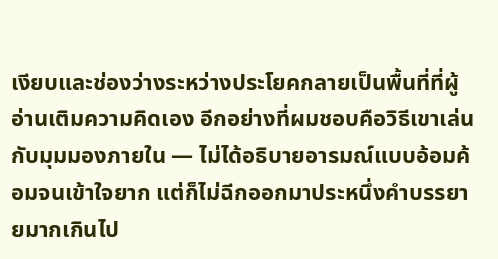เงียบและช่องว่างระหว่างประโยคกลายเป็นพื้นที่ที่ผู้อ่านเติมความคิดเอง อีกอย่างที่ผมชอบคือวิธีเขาเล่นกับมุมมองภายใน — ไม่ได้อธิบายอารมณ์แบบอ้อมค้อมจนเข้าใจยาก แต่ก็ไม่ฉีกออกมาประหนึ่งคำบรรยายมากเกินไป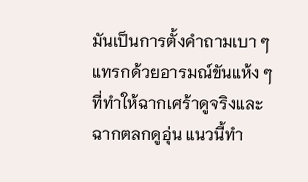มันเป็นการตั้งคำถามเบา ๆ แทรกด้วยอารมณ์ขันแห้ง ๆ ที่ทำให้ฉากเศร้าดูจริงและฉากตลกดูอุ่น แนวนี้ทำ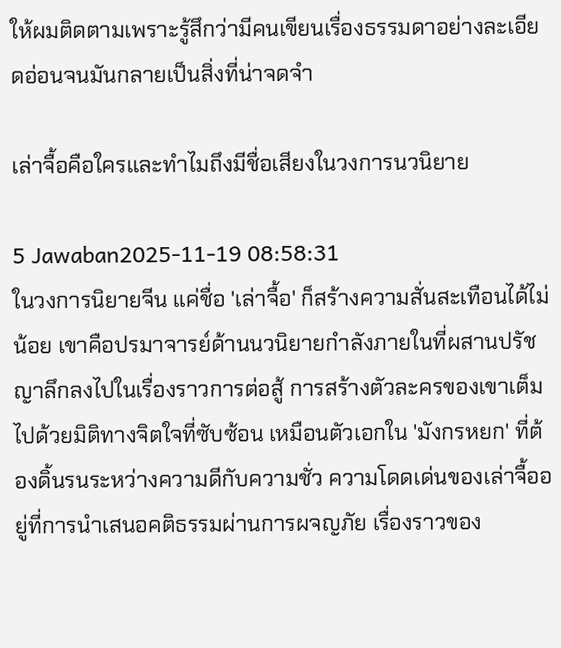ให้ผมติดตามเพราะรู้สึกว่ามีคนเขียนเรื่องธรรมดาอย่างละเอียดอ่อนจนมันกลายเป็นสิ่งที่น่าจดจำ

เล่าจื้อคือใครและทำไมถึงมีชื่อเสียงในวงการนวนิยาย

5 Jawaban2025-11-19 08:58:31
ในวงการนิยายจีน แค่ชื่อ 'เล่าจื้อ' ก็สร้างความสั่นสะเทือนได้ไม่น้อย เขาคือปรมาจารย์ด้านนวนิยายกำลังภายในที่ผสานปรัชญาลึกลงไปในเรื่องราวการต่อสู้ การสร้างตัวละครของเขาเต็มไปด้วยมิติทางจิตใจที่ซับซ้อน เหมือนตัวเอกใน 'มังกรหยก' ที่ต้องดิ้นรนระหว่างความดีกับความชั่ว ความโดดเด่นของเล่าจื้ออยู่ที่การนำเสนอคติธรรมผ่านการผจญภัย เรื่องราวของ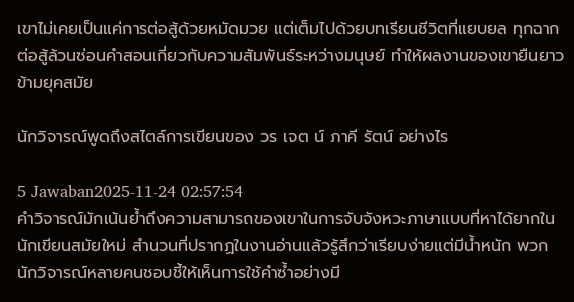เขาไม่เคยเป็นแค่การต่อสู้ด้วยหมัดมวย แต่เต็มไปด้วยบทเรียนชีวิตที่แยบยล ทุกฉากต่อสู้ล้วนซ่อนคำสอนเกี่ยวกับความสัมพันธ์ระหว่างมนุษย์ ทำให้ผลงานของเขายืนยาวข้ามยุคสมัย

นักวิจารณ์พูดถึงสไตล์การเขียนของ วร เจต น์ ภาคี รัตน์ อย่างไร

5 Jawaban2025-11-24 02:57:54
คำวิจารณ์มักเน้นย้ำถึงความสามารถของเขาในการจับจังหวะภาษาแบบที่หาได้ยากในนักเขียนสมัยใหม่ สำนวนที่ปรากฏในงานอ่านแล้วรู้สึกว่าเรียบง่ายแต่มีน้ำหนัก พวกนักวิจารณ์หลายคนชอบชี้ให้เห็นการใช้คำซ้ำอย่างมี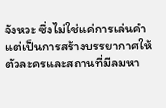จังหวะ ซึ่งไม่ใช่แค่การเล่นคำแต่เป็นการสร้างบรรยากาศให้ตัวละครและสถานที่มีลมหา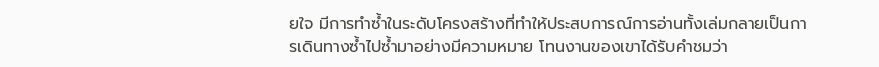ยใจ มีการทำซ้ำในระดับโครงสร้างที่ทำให้ประสบการณ์การอ่านทั้งเล่มกลายเป็นการเดินทางซ้ำไปซ้ำมาอย่างมีความหมาย โทนงานของเขาได้รับคำชมว่า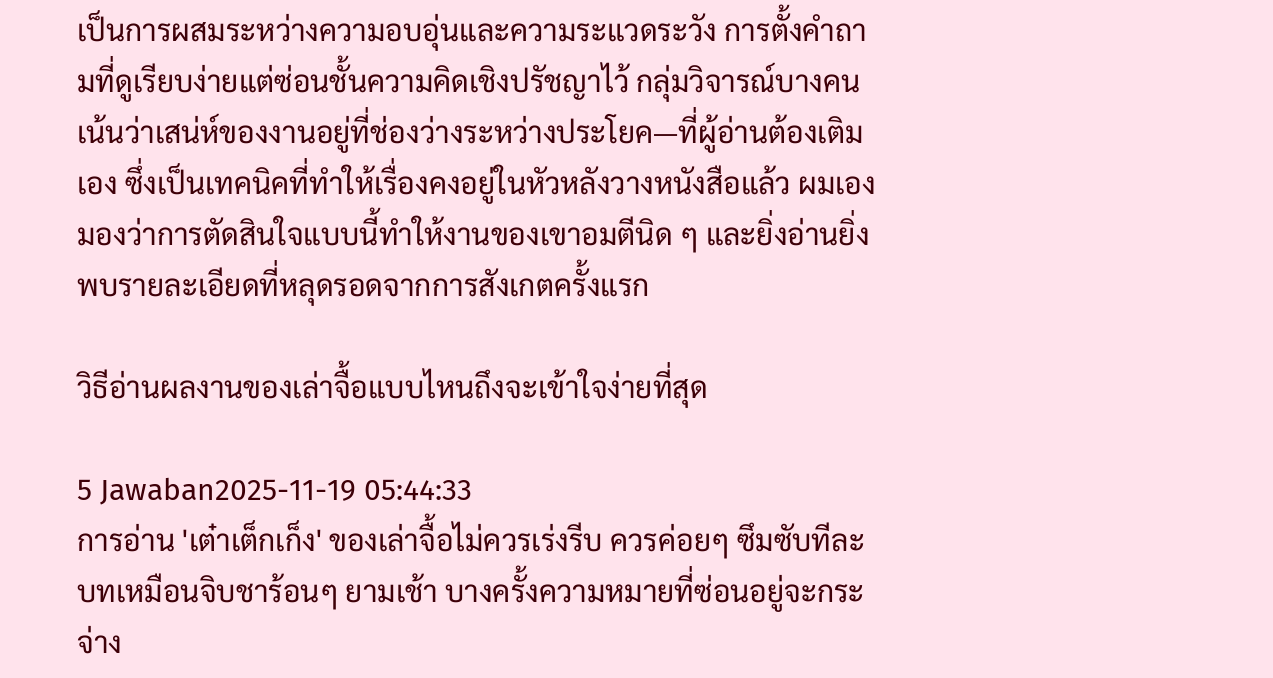เป็นการผสมระหว่างความอบอุ่นและความระแวดระวัง การตั้งคำถามที่ดูเรียบง่ายแต่ซ่อนชั้นความคิดเชิงปรัชญาไว้ กลุ่มวิจารณ์บางคนเน้นว่าเสน่ห์ของงานอยู่ที่ช่องว่างระหว่างประโยค—ที่ผู้อ่านต้องเติมเอง ซึ่งเป็นเทคนิคที่ทำให้เรื่องคงอยู่ในหัวหลังวางหนังสือแล้ว ผมเองมองว่าการตัดสินใจแบบนี้ทำให้งานของเขาอมตีนิด ๆ และยิ่งอ่านยิ่งพบรายละเอียดที่หลุดรอดจากการสังเกตครั้งแรก

วิธีอ่านผลงานของเล่าจื้อแบบไหนถึงจะเข้าใจง่ายที่สุด

5 Jawaban2025-11-19 05:44:33
การอ่าน 'เต๋าเต็กเก็ง' ของเล่าจื้อไม่ควรเร่งรีบ ควรค่อยๆ ซึมซับทีละบทเหมือนจิบชาร้อนๆ ยามเช้า บางครั้งความหมายที่ซ่อนอยู่จะกระจ่าง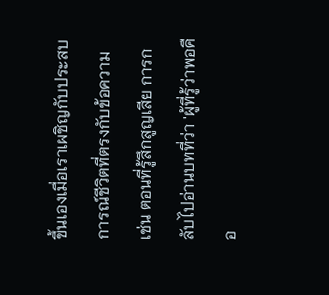ขึ้นเองเมื่อเราเผชิญกับประสบการณ์ชีวิตที่ตรงกับข้อความ เช่น ตอนที่รู้สึกสูญเสีย การกลับไปอ่านบทที่ว่า 'ผู้ที่รู้ว่าพอคือ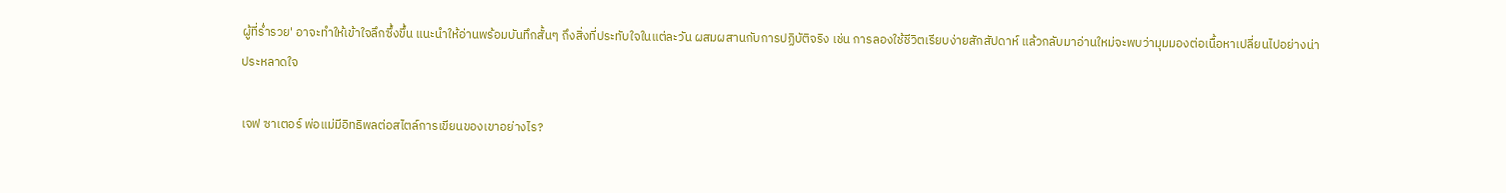ผู้ที่ร่ำรวย' อาจะทำให้เข้าใจลึกซึ้งขึ้น แนะนำให้อ่านพร้อมบันทึกสั้นๆ ถึงสิ่งที่ประทับใจในแต่ละวัน ผสมผสานกับการปฏิบัติจริง เช่น การลองใช้ชีวิตเรียบง่ายสักสัปดาห์ แล้วกลับมาอ่านใหม่จะพบว่ามุมมองต่อเนื้อหาเปลี่ยนไปอย่างน่าประหลาดใจ

เจฟ ซาเตอร์ พ่อแม่มีอิทธิพลต่อสไตล์การเขียนของเขาอย่างไร?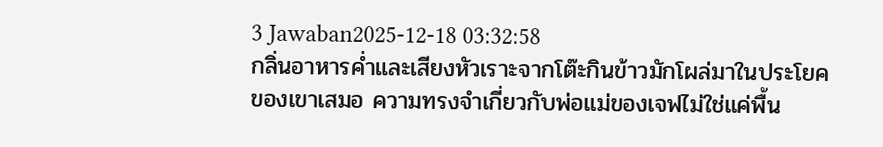3 Jawaban2025-12-18 03:32:58
กลิ่นอาหารค่ำและเสียงหัวเราะจากโต๊ะกินข้าวมักโผล่มาในประโยคของเขาเสมอ ความทรงจำเกี่ยวกับพ่อแม่ของเจฟไม่ใช่แค่พื้น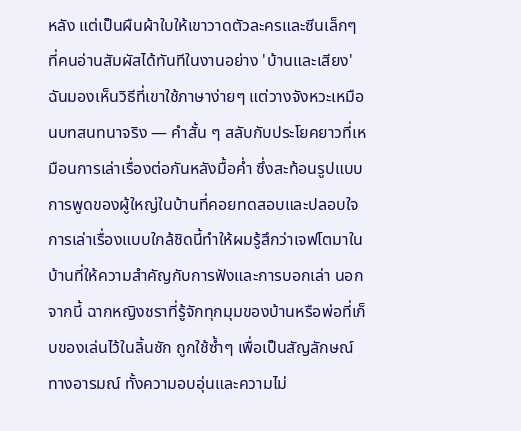หลัง แต่เป็นผืนผ้าใบให้เขาวาดตัวละครและซีนเล็กๆ ที่คนอ่านสัมผัสได้ทันทีในงานอย่าง 'บ้านและเสียง' ฉันมองเห็นวิธีที่เขาใช้ภาษาง่ายๆ แต่วางจังหวะเหมือนบทสนทนาจริง — คำสั้น ๆ สลับกับประโยคยาวที่เหมือนการเล่าเรื่องต่อกันหลังมื้อค่ำ ซึ่งสะท้อนรูปแบบการพูดของผู้ใหญ่ในบ้านที่คอยทดสอบและปลอบใจ การเล่าเรื่องแบบใกล้ชิดนี้ทำให้ผมรู้สึกว่าเจฟโตมาในบ้านที่ให้ความสำคัญกับการฟังและการบอกเล่า นอกจากนี้ ฉากหญิงชราที่รู้จักทุกมุมของบ้านหรือพ่อที่เก็บของเล่นไว้ในลิ้นชัก ถูกใช้ซ้ำๆ เพื่อเป็นสัญลักษณ์ทางอารมณ์ ทั้งความอบอุ่นและความไม่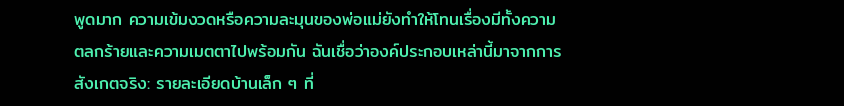พูดมาก ความเข้มงวดหรือความละมุนของพ่อแม่ยังทำให้โทนเรื่องมีทั้งความตลกร้ายและความเมตตาไปพร้อมกัน ฉันเชื่อว่าองค์ประกอบเหล่านี้มาจากการสังเกตจริง: รายละเอียดบ้านเล็ก ๆ ที่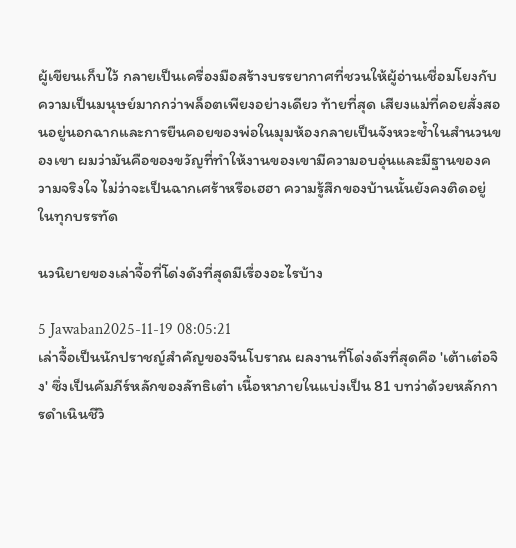ผู้เขียนเก็บไว้ กลายเป็นเครื่องมือสร้างบรรยากาศที่ชวนให้ผู้อ่านเชื่อมโยงกับความเป็นมนุษย์มากกว่าพล็อตเพียงอย่างเดียว ท้ายที่สุด เสียงแม่ที่คอยสั่งสอนอยู่นอกฉากและการยืนคอยของพ่อในมุมห้องกลายเป็นจังหวะซ้ำในสำนวนของเขา ผมว่ามันคือของขวัญที่ทำให้งานของเขามีความอบอุ่นและมีฐานของความจริงใจ ไม่ว่าจะเป็นฉากเศร้าหรือเฮฮา ความรู้สึกของบ้านนั้นยังคงติดอยู่ในทุกบรรทัด

นวนิยายของเล่าจื้อที่โด่งดังที่สุดมีเรื่องอะไรบ้าง

5 Jawaban2025-11-19 08:05:21
เล่าจื้อเป็นนักปราชญ์สำคัญของจีนโบราณ ผลงานที่โด่งดังที่สุดคือ 'เต้าเต๋อจิง' ซึ่งเป็นคัมภีร์หลักของลัทธิเต๋า เนื้อหาภายในแบ่งเป็น 81 บทว่าด้วยหลักการดำเนินชีวิ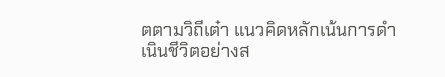ตตามวิถีเต๋า แนวคิดหลักเน้นการดำเนินชีวิตอย่างส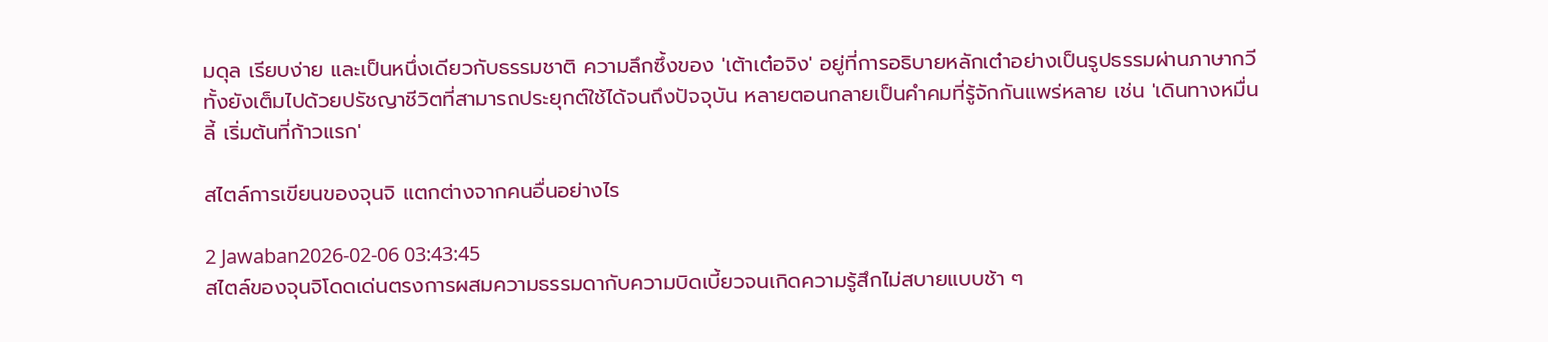มดุล เรียบง่าย และเป็นหนึ่งเดียวกับธรรมชาติ ความลึกซึ้งของ 'เต้าเต๋อจิง' อยู่ที่การอธิบายหลักเต๋าอย่างเป็นรูปธรรมผ่านภาษากวี ทั้งยังเต็มไปด้วยปรัชญาชีวิตที่สามารถประยุกต์ใช้ได้จนถึงปัจจุบัน หลายตอนกลายเป็นคำคมที่รู้จักกันแพร่หลาย เช่น 'เดินทางหมื่นลี้ เริ่มต้นที่ก้าวแรก'

สไตล์การเขียนของจุนจิ แตกต่างจากคนอื่นอย่างไร

2 Jawaban2026-02-06 03:43:45
สไตล์ของจุนจิโดดเด่นตรงการผสมความธรรมดากับความบิดเบี้ยวจนเกิดความรู้สึกไม่สบายแบบช้า ๆ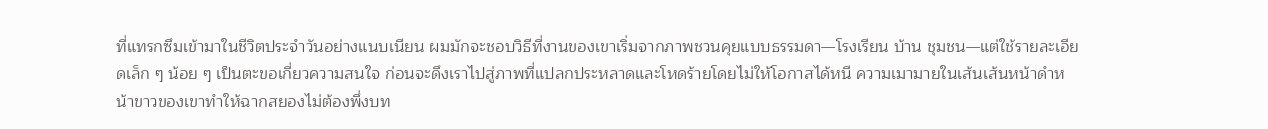ที่แทรกซึมเข้ามาในชีวิตประจำวันอย่างแนบเนียน ผมมักจะชอบวิธีที่งานของเขาเริ่มจากภาพชวนคุยแบบธรรมดา—โรงเรียน บ้าน ชุมชน—แต่ใช้รายละเอียดเล็ก ๆ น้อย ๆ เป็นตะขอเกี่ยวความสนใจ ก่อนจะดึงเราไปสู่ภาพที่แปลกประหลาดและโหดร้ายโดยไม่ให้โอกาสได้หนี ความเมามายในเส้นเส้นหน้าดำหน้าขาวของเขาทำให้ฉากสยองไม่ต้องพึ่งบท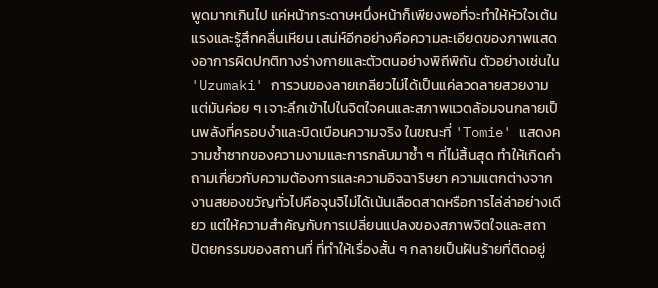พูดมากเกินไป แค่หน้ากระดาษหนึ่งหน้าก็เพียงพอที่จะทำให้หัวใจเต้นแรงและรู้สึกคลื่นเหียน เสน่ห์อีกอย่างคือความละเอียดของภาพแสดงอาการผิดปกติทางร่างกายและตัวตนอย่างพิถีพิถัน ตัวอย่างเช่นใน 'Uzumaki' การวนของลายเกลียวไม่ได้เป็นแค่ลวดลายสวยงาม แต่มันค่อย ๆ เจาะลึกเข้าไปในจิตใจคนและสภาพแวดล้อมจนกลายเป็นพลังที่ครอบงำและบิดเบือนความจริง ในขณะที่ 'Tomie' แสดงความซ้ำซากของความงามและการกลับมาซ้ำ ๆ ที่ไม่สิ้นสุด ทำให้เกิดคำถามเกี่ยวกับความต้องการและความอิจฉาริษยา ความแตกต่างจากงานสยองขวัญทั่วไปคือจุนจิไม่ได้เน้นเลือดสาดหรือการไล่ล่าอย่างเดียว แต่ให้ความสำคัญกับการเปลี่ยนแปลงของสภาพจิตใจและสถาปัตยกรรมของสถานที่ ที่ทำให้เรื่องสั้น ๆ กลายเป็นฝันร้ายที่ติดอยู่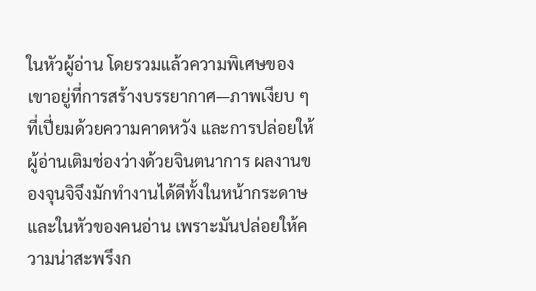ในหัวผู้อ่าน โดยรวมแล้วความพิเศษของเขาอยู่ที่การสร้างบรรยากาศ—ภาพเงียบ ๆ ที่เปี่ยมด้วยความคาดหวัง และการปล่อยให้ผู้อ่านเติมช่องว่างด้วยจินตนาการ ผลงานของจุนจิจึงมักทำงานได้ดีทั้งในหน้ากระดาษและในหัวของคนอ่าน เพราะมันปล่อยให้ความน่าสะพรึงก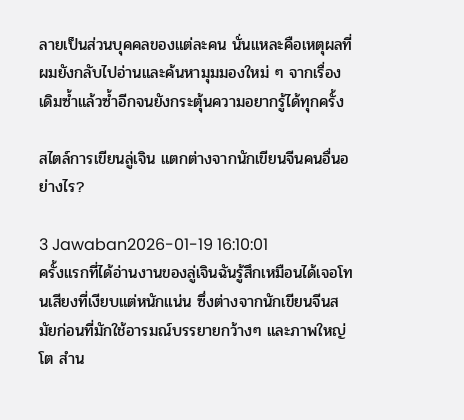ลายเป็นส่วนบุคคลของแต่ละคน นั่นแหละคือเหตุผลที่ผมยังกลับไปอ่านและค้นหามุมมองใหม่ ๆ จากเรื่องเดิมซ้ำแล้วซ้ำอีกจนยังกระตุ้นความอยากรู้ได้ทุกครั้ง

สไตล์การเขียนลู่เจิน แตกต่างจากนักเขียนจีนคนอื่นอย่างไร?

3 Jawaban2026-01-19 16:10:01
ครั้งแรกที่ได้อ่านงานของลู่เจินฉันรู้สึกเหมือนได้เจอโทนเสียงที่เงียบแต่หนักแน่น ซึ่งต่างจากนักเขียนจีนสมัยก่อนที่มักใช้อารมณ์บรรยายกว้างๆ และภาพใหญ่โต สำน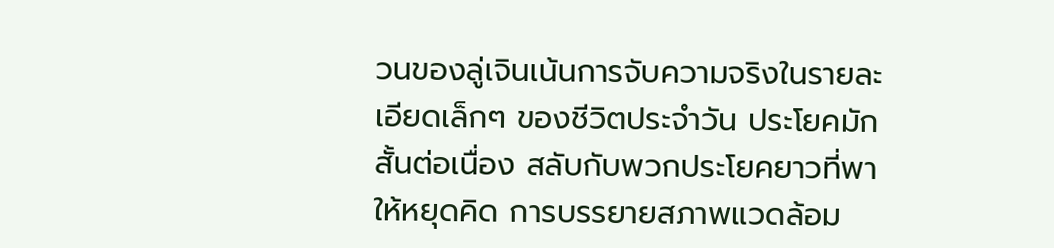วนของลู่เจินเน้นการจับความจริงในรายละเอียดเล็กๆ ของชีวิตประจำวัน ประโยคมักสั้นต่อเนื่อง สลับกับพวกประโยคยาวที่พาให้หยุดคิด การบรรยายสภาพแวดล้อม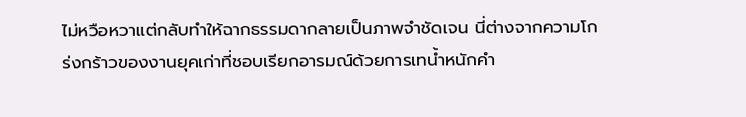ไม่หวือหวาแต่กลับทำให้ฉากธรรมดากลายเป็นภาพจำชัดเจน นี่ต่างจากความโกร่งกร้าวของงานยุคเก่าที่ชอบเรียกอารมณ์ด้วยการเทน้ำหนักคำ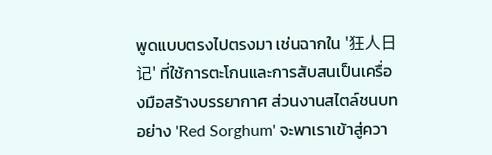พูดแบบตรงไปตรงมา เช่นฉากใน '狂人日记' ที่ใช้การตะโกนและการสับสนเป็นเครื่องมือสร้างบรรยากาศ ส่วนงานสไตล์ชนบทอย่าง 'Red Sorghum' จะพาเราเข้าสู่ควา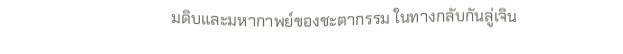มดิบและมหากาพย์ของชะตากรรม ในทางกลับกันลู่เจิน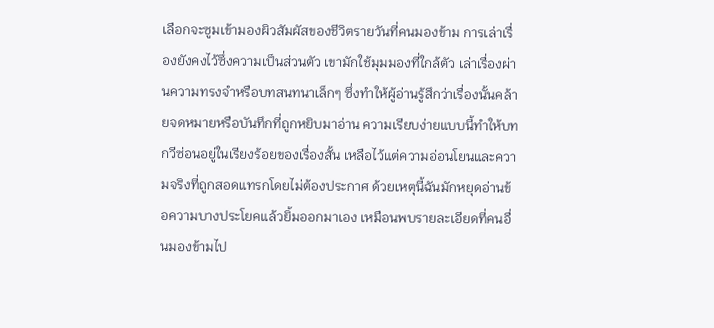เลือกจะซูมเข้ามองผิวสัมผัสของชีวิตรายวันที่คนมองข้าม การเล่าเรื่องยังคงไว้ซึ่งความเป็นส่วนตัว เขามักใช้มุมมองที่ใกล้ตัว เล่าเรื่องผ่านความทรงจำหรือบทสนทนาเล็กๆ ซึ่งทำให้ผู้อ่านรู้สึกว่าเรื่องนั้นคล้ายจดหมายหรือบันทึกที่ถูกหยิบมาอ่าน ความเรียบง่ายแบบนี้ทำให้บทกวีซ่อนอยู่ในเรียงร้อยของเรื่องสั้น เหลือไว้แต่ความอ่อนโยนและความจริงที่ถูกสอดแทรกโดยไม่ต้องประกาศ ด้วยเหตุนี้ฉันมักหยุดอ่านข้อความบางประโยคแล้วยิ้มออกมาเอง เหมือนพบรายละเอียดที่คนอื่นมองข้ามไป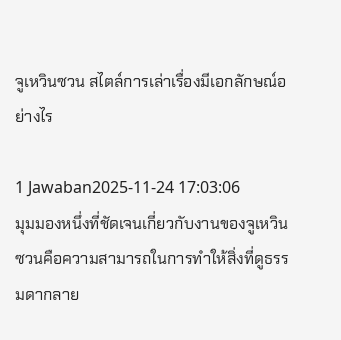จูเหวินซวน สไตล์การเล่าเรื่องมีเอกลักษณ์อย่างไร

1 Jawaban2025-11-24 17:03:06
มุมมองหนึ่งที่ชัดเจนเกี่ยวกับงานของจูเหวินซวนคือความสามารถในการทำให้สิ่งที่ดูธรรมดากลาย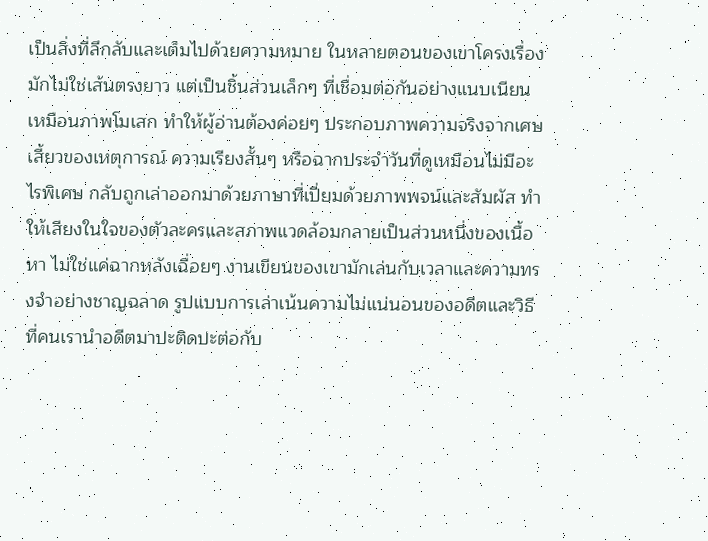เป็นสิ่งที่ลึกลับและเต็มไปด้วยความหมาย ในหลายตอนของเขาโครงเรื่องมักไม่ใช่เส้นตรงยาว แต่เป็นชิ้นส่วนเล็กๆ ที่เชื่อมต่อกันอย่างแนบเนียนเหมือนภาพโมเสก ทำให้ผู้อ่านต้องค่อยๆ ประกอบภาพความจริงจากเศษเสี้ยวของเหตุการณ์ ความเรียงสั้นๆ หรือฉากประจำวันที่ดูเหมือนไม่มีอะไรพิเศษ กลับถูกเล่าออกมาด้วยภาษาที่เปี่ยมด้วยภาพพจน์และสัมผัส ทำให้เสียงในใจของตัวละครและสภาพแวดล้อมกลายเป็นส่วนหนึ่งของเนื้อหา ไม่ใช่แค่ฉากหลังเฉื่อยๆ งานเขียนของเขามักเล่นกับเวลาและความทรงจำอย่างชาญฉลาด รูปแบบการเล่าเน้นความไม่แน่นอนของอดีตและวิธีที่คนเรานำอดีตมาปะติดปะต่อกับ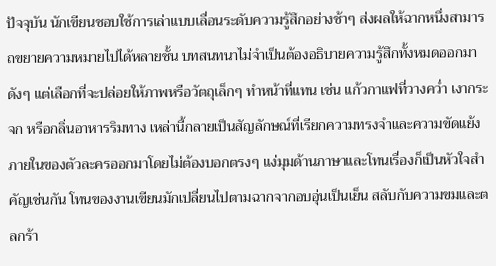ปัจจุบัน นักเขียนชอบใช้การเล่าแบบเลื่อนระดับความรู้สึกอย่างช้าๆ ส่งผลให้ฉากหนึ่งสามารถขยายความหมายไปได้หลายชั้น บทสนทนาไม่จำเป็นต้องอธิบายความรู้สึกทั้งหมดออกมาดังๆ แต่เลือกที่จะปล่อยให้ภาพหรือวัตถุเล็กๆ ทำหน้าที่แทน เช่น แก้วกาแฟที่วางคว่ำ เงากระจก หรือกลิ่นอาหารริมทาง เหล่านี้กลายเป็นสัญลักษณ์ที่เรียกความทรงจำและความขัดแย้งภายในของตัวละครออกมาโดยไม่ต้องบอกตรงๆ แง่มุมด้านภาษาและโทนเรื่องก็เป็นหัวใจสำคัญเช่นกัน โทนของงานเขียนมักเปลี่ยนไปตามฉากจากอบอุ่นเป็นเย็น สลับกับความขมและตลกร้า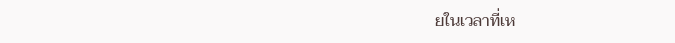ยในเวลาที่เห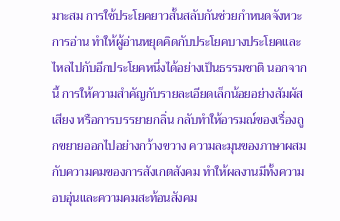มาะสม การใช้ประโยคยาวสั้นสลับกันช่วยกำหนดจังหวะการอ่าน ทำให้ผู้อ่านหยุดคิดกับประโยคบางประโยคและไหลไปกับอีกประโยคหนึ่งได้อย่างเป็นธรรมชาติ นอกจากนี้ การให้ความสำคัญกับรายละเอียดเล็กน้อยอย่างสัมผัส เสียง หรือการบรรยายกลิ่น กลับทำให้อารมณ์ของเรื่องถูกขยายออกไปอย่างกว้างขวาง ความละมุนของภาษาผสมกับความคมของการสังเกตสังคม ทำให้ผลงานมีทั้งความอบอุ่นและความคมสะท้อนสังคม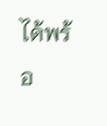ได้พร้อ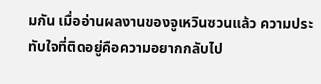มกัน เมื่ออ่านผลงานของจูเหวินซวนแล้ว ความประทับใจที่ติดอยู่คือความอยากกลับไป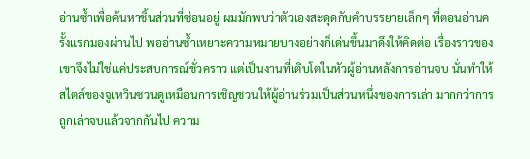อ่านซ้ำเพื่อค้นหาชิ้นส่วนที่ซ่อนอยู่ ผมมักพบว่าตัวเองสะดุดกับคำบรรยายเล็กๆ ที่ตอนอ่านครั้งแรกมองผ่านไป พออ่านซ้ำเหยาะความหมายบางอย่างก็เด่นขึ้นมาดึงให้คิดต่อ เรื่องราวของเขาจึงไม่ใช่แค่ประสบการณ์ชั่วคราว แต่เป็นงานที่เติบโตในหัวผู้อ่านหลังการอ่านจบ นั่นทำให้สไตล์ของจูเหวินซวนดูเหมือนการเชิญชวนให้ผู้อ่านร่วมเป็นส่วนหนึ่งของการเล่า มากกว่าการถูกเล่าจบแล้วจากกันไป ความ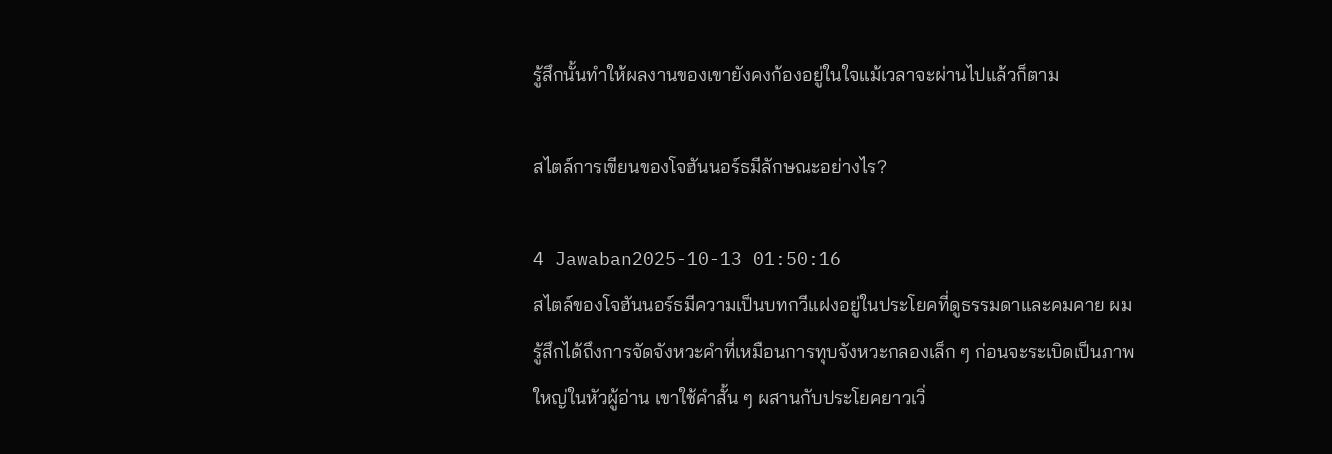รู้สึกนั้นทำให้ผลงานของเขายังคงก้องอยู่ในใจแม้เวลาจะผ่านไปแล้วก็ตาม

สไตล์การเขียนของโจฮันนอร์ธมีลักษณะอย่างไร?

4 Jawaban2025-10-13 01:50:16
สไตล์ของโจฮันนอร์ธมีความเป็นบทกวีแฝงอยู่ในประโยคที่ดูธรรมดาและคมคาย ผมรู้สึกได้ถึงการจัดจังหวะคำที่เหมือนการทุบจังหวะกลองเล็ก ๆ ก่อนจะระเบิดเป็นภาพใหญ่ในหัวผู้อ่าน เขาใช้คำสั้น ๆ ผสานกับประโยคยาวเวิ่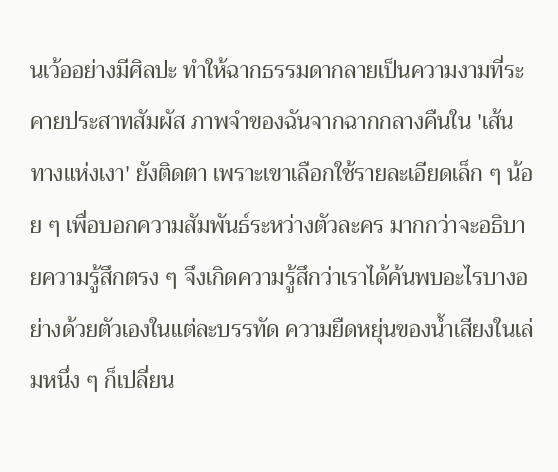นเว้ออย่างมีศิลปะ ทำให้ฉากธรรมดากลายเป็นความงามที่ระคายประสาทสัมผัส ภาพจำของฉันจากฉากกลางคืนใน 'เส้นทางแห่งเงา' ยังติดตา เพราะเขาเลือกใช้รายละเอียดเล็ก ๆ น้อย ๆ เพื่อบอกความสัมพันธ์ระหว่างตัวละคร มากกว่าจะอธิบายความรู้สึกตรง ๆ จึงเกิดความรู้สึกว่าเราได้ค้นพบอะไรบางอย่างด้วยตัวเองในแต่ละบรรทัด ความยืดหยุ่นของน้ำเสียงในเล่มหนึ่ง ๆ ก็เปลี่ยน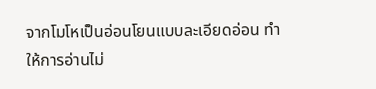จากโมโหเป็นอ่อนโยนแบบละเอียดอ่อน ทำให้การอ่านไม่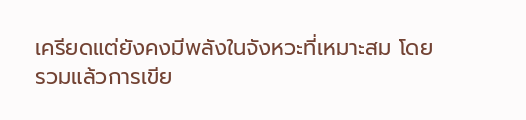เครียดแต่ยังคงมีพลังในจังหวะที่เหมาะสม โดยรวมแล้วการเขีย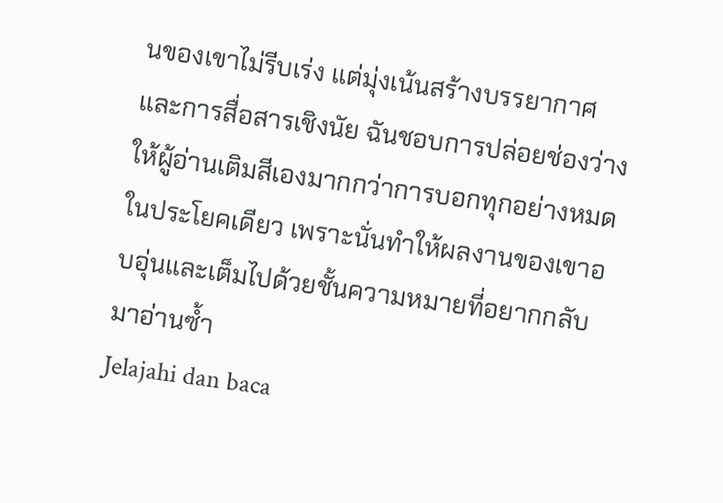นของเขาไม่รีบเร่ง แต่มุ่งเน้นสร้างบรรยากาศและการสื่อสารเชิงนัย ฉันชอบการปล่อยช่องว่างให้ผู้อ่านเติมสีเองมากกว่าการบอกทุกอย่างหมดในประโยคเดียว เพราะนั่นทำให้ผลงานของเขาอบอุ่นและเต็มไปด้วยชั้นความหมายที่อยากกลับมาอ่านซ้ำ
Jelajahi dan baca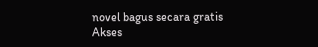novel bagus secara gratis
Akses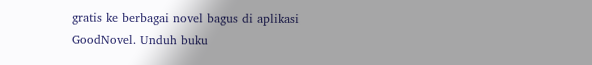gratis ke berbagai novel bagus di aplikasi GoodNovel. Unduh buku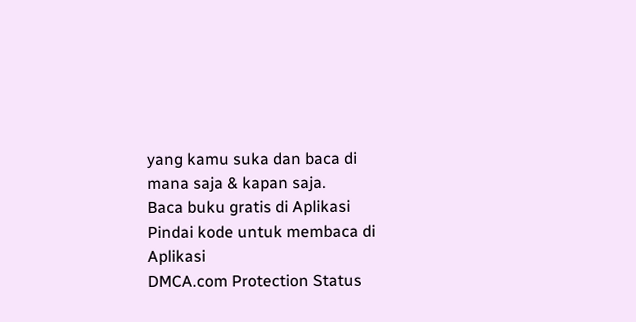yang kamu suka dan baca di mana saja & kapan saja.
Baca buku gratis di Aplikasi
Pindai kode untuk membaca di Aplikasi
DMCA.com Protection Status